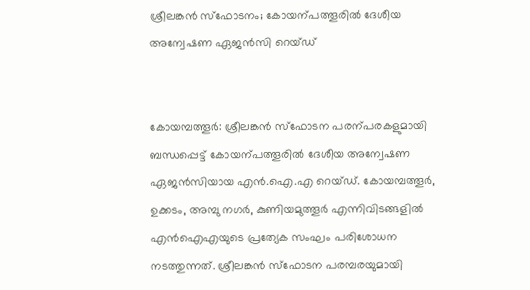ശ്രീലങ്കൻ സ്ഫോടനം; കോയന്പത്തൂരിൽ ദേശീയ അന്വേഷണ ഏജൻസി റെയ്ഡ്


കോയമ്പത്തൂർ: ശ്രീലങ്കൻ സ്ഫോടന പരന്പരകളുമായി ബന്ധപ്പെട്ട് കോയന്പത്തൂരിൽ ദേശീയ അന്വേഷണ ഏജൻസിയായ എൻ.ഐ.എ റെയ്ഡ്. കോയമ്പത്തൂർ, ഉക്കടം, അമ്പു നഗർ, കുണിയമുത്തൂർ എന്നിവിടങ്ങളിൽ എൻഐഎയുടെ പ്രത്യേക സംഘം പരിശോധന നടത്തുന്നത്. ശ്രീലങ്കൻ സ്ഫോടന പരമ്പരയുമായി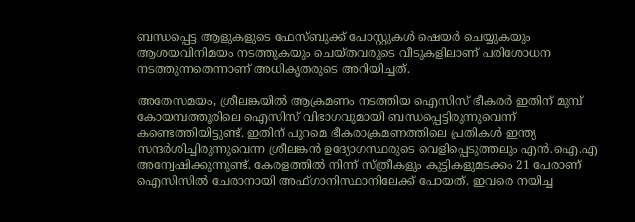ബന്ധപ്പെട്ട ആളുകളുടെ ഫേസ്ബുക്ക് പോസ്റ്റുകൾ ഷെയർ ചെയ്യുകയും ആശയവിനിമയം നടത്തുകയും ചെയ്തവരുടെ വീടുകളിലാണ് പരിശോധന നടത്തുന്നതെന്നാണ് അധികൃതരുടെ അറിയിച്ചത്.

അതേസമയം, ശ്രീലങ്കയിൽ ആക്രമണം നടത്തിയ ഐസിസ് ഭീകരർ ഇതിന് മുമ്പ് കോയമ്പത്തൂരിലെ ഐസിസ് വിഭാഗവുമായി ബന്ധപ്പെട്ടിരുന്നുവെന്ന് കണ്ടെത്തിയിട്ടുണ്ട്. ഇതിന് പുറമെ ഭീകരാക്രമണത്തിലെ പ്രതികൾ ഇന്ത്യ സന്ദർശിച്ചിരുന്നുവെന്ന ശ്രീലങ്കൻ ഉദ്യോഗസ്ഥരുടെ വെളിപ്പെടുത്തലും എൻ.ഐ.എ അന്വേഷിക്കുന്നുണ്ട്. കേരളത്തിൽ നിന്ന് സ്ത്രീകളും കുട്ടികളുമടക്കം 21 പേരാണ് ഐസിസിൽ ചേരാനായി അഫ്ഗാനിസ്ഥാനിലേക്ക് പോയത്. ഇവരെ നയിച്ച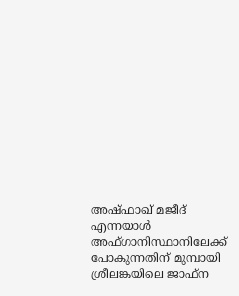അഷ്ഫാഖ് മജീദ് എന്നയാൾ അഫ്ഗാനിസ്ഥാനിലേക്ക് പോകുന്നതിന് മുമ്പായി ശ്രീലങ്കയിലെ ജാഫ്‌ന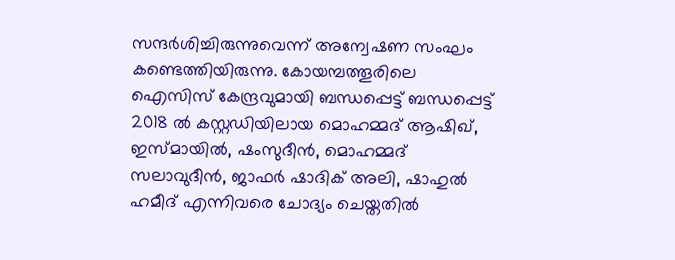സന്ദർശിച്ചിരുന്നുവെന്ന് അന്വേഷണ സംഘം കണ്ടെത്തിയിരുന്നു. കോയമ്പത്തൂരിലെ ഐസിസ് കേന്ദ്രവുമായി ബന്ധപ്പെട്ട് ബന്ധപ്പെട്ട് 2018 ൽ കസ്റ്റഡിയിലായ മൊഹമ്മദ് ആഷിഖ്, ഇസ്മായിൽ, ഷംസുദീൻ, മൊഹമ്മദ് സലാവുദീൻ, ജാഫർ ഷാദിക് അലി, ഷാഹുൽ ഹമീദ് എന്നിവരെ ചോദ്യം ചെയ്തതിൽ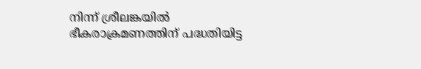നിന്ന് ശ്രീലങ്കയിൽ ഭീകരാക്രമണത്തിന് പദ്ധതിയിട്ട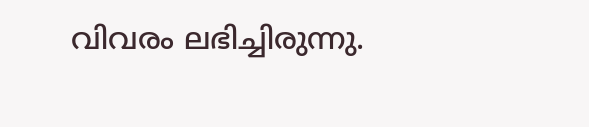വിവരം ലഭിച്ചിരുന്നു.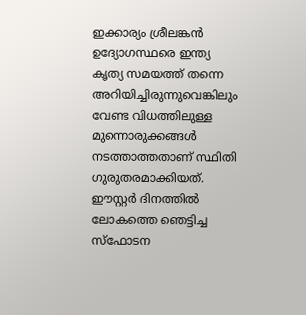ഇക്കാര്യം ശ്രീലങ്കൻ ഉദ്യോഗസ്ഥരെ ഇന്ത്യ കൃത്യ സമയത്ത് തന്നെ അറിയിച്ചിരുന്നുവെങ്കിലും വേണ്ട വിധത്തിലുള്ള മുന്നൊരുക്കങ്ങൾ നടത്താത്തതാണ് സ്ഥിതി ഗുരുതരമാക്കിയത്. ഈസ്റ്റർ ദിനത്തിൽ ലോകത്തെ ഞെട്ടിച്ച സ്ഫോടന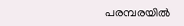പരമ്പരയിൽ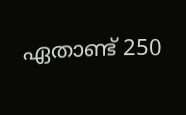ഏതാണ്ട് 250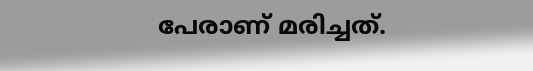പേരാണ് മരിച്ചത്.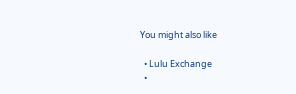You might also like

  • Lulu Exchange
  •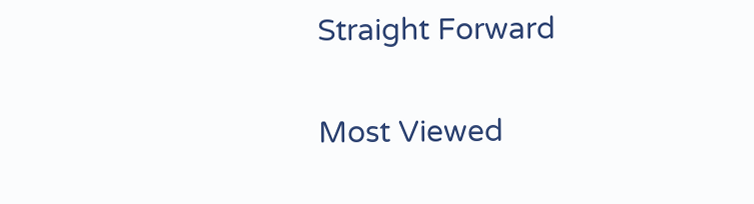Straight Forward

Most Viewed